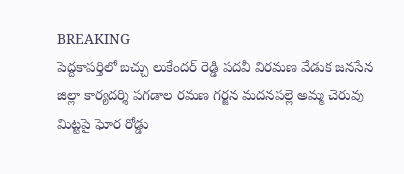BREAKING
పెద్దకాపర్తిలో బచ్చు లుకేందర్ రెడ్డి పదవీ విరమణ వేడుక జనసేన జిల్లా కార్యదర్శి పగడాల రమణ గర్జన మదనపల్లె అమ్మ చెరువు మిట్టపై ఘోర రోడ్డు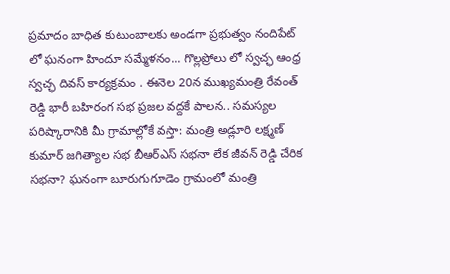ప్రమాదం బాధిత కుటుంబాలకు అండగా ప్రభుత్వం నందిపేట్ లో ఘనంగా హిందూ సమ్మేళనం... గొల్లప్రోలు లో స్వచ్ఛ ఆంధ్ర స్వచ్ఛ దివస్ కార్యక్రమం . ఈనెల 20న ముఖ్యమంత్రి రేవంత్ రెడ్డి భారీ బహిరంగ సభ ప్రజల వద్దకే పాలన.. సమస్యల పరిష్కారానికి మీ గ్రామాల్లోకే వస్తా: మంత్రి అడ్లూరి లక్ష్మణ్ కుమార్ జగిత్యాల సభ బీఆర్ఎస్ సభనా లేక జీవన్ రెడ్డి చేరిక సభనా? ఘనంగా బూరుగుగూడెం గ్రామంలో మంత్రి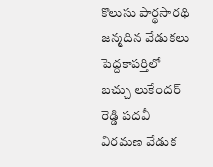కొలుసు పార్థసారథి జన్మదిన వేడుకలు పెద్దకాపర్తిలో బచ్చు లుకేందర్ రెడ్డి పదవీ విరమణ వేడుక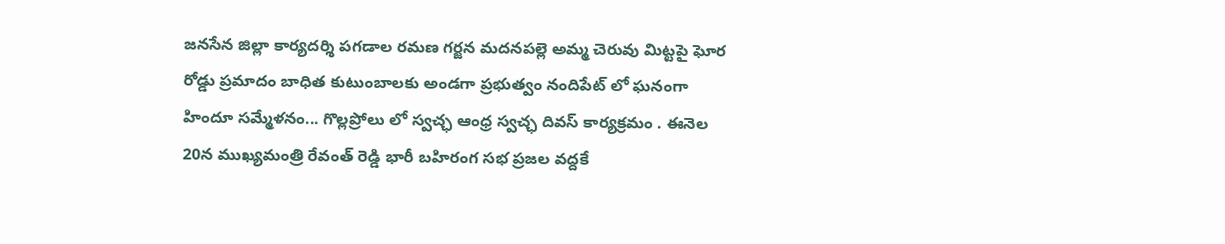జనసేన జిల్లా కార్యదర్శి పగడాల రమణ గర్జన మదనపల్లె అమ్మ చెరువు మిట్టపై ఘోర రోడ్డు ప్రమాదం బాధిత కుటుంబాలకు అండగా ప్రభుత్వం నందిపేట్ లో ఘనంగా హిందూ సమ్మేళనం... గొల్లప్రోలు లో స్వచ్ఛ ఆంధ్ర స్వచ్ఛ దివస్ కార్యక్రమం . ఈనెల 20న ముఖ్యమంత్రి రేవంత్ రెడ్డి భారీ బహిరంగ సభ ప్రజల వద్దకే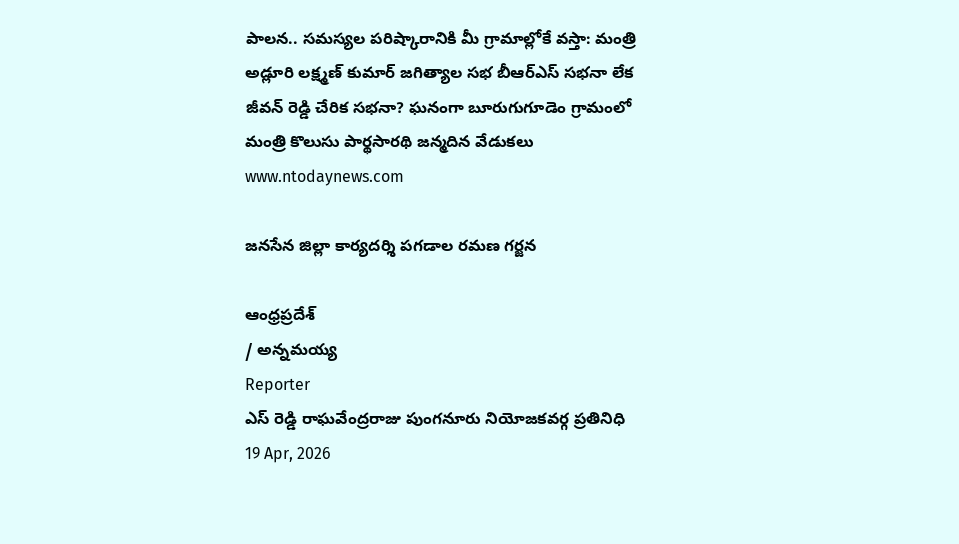పాలన.. సమస్యల పరిష్కారానికి మీ గ్రామాల్లోకే వస్తా: మంత్రి అడ్లూరి లక్ష్మణ్ కుమార్ జగిత్యాల సభ బీఆర్ఎస్ సభనా లేక జీవన్ రెడ్డి చేరిక సభనా? ఘనంగా బూరుగుగూడెం గ్రామంలో మంత్రి కొలుసు పార్థసారథి జన్మదిన వేడుకలు
www.ntodaynews.com

జనసేన జిల్లా కార్యదర్శి పగడాల రమణ గర్జన

ఆంధ్రప్రదేశ్
/ అన్నమయ్య
Reporter
ఎస్ రెడ్డి రాఘవేంద్రరాజు పుంగనూరు నియోజకవర్గ ప్రతినిధి
19 Apr, 2026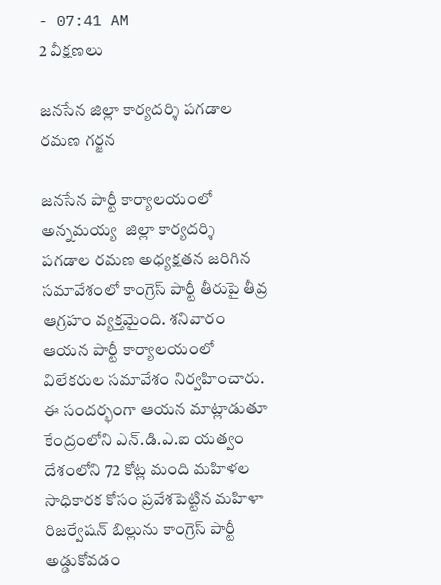- 07:41 AM
2 వీక్షణలు

జనసేన జిల్లా కార్యదర్శి పగడాల రమణ గర్జన

జనసేన పార్టీ కార్యాలయంలో అన్నమయ్య  జిల్లా కార్యదర్శి పగడాల రమణ అధ్యక్షతన జరిగిన సమావేశంలో కాంగ్రెస్ పార్టీ తీరుపై తీవ్ర ఆగ్రహం వ్యక్తమైంది. శనివారం ఆయన పార్టీ కార్యాలయంలో విలేకరుల సమావేశం నిర్వహించారు. ఈ సందర్భంగా ఆయన మాట్లాడుతూ కేంద్రంలోని ఎన్.డి.ఎ.ఐ యత్వం దేశంలోని 72 కోట్ల మంది మహిళల సాధికారక కోసం ప్రవేశపెట్టిన మహిళా రిజర్వేషన్ బిల్లును కాంగ్రెస్ పార్టీ అడ్డుకోవడం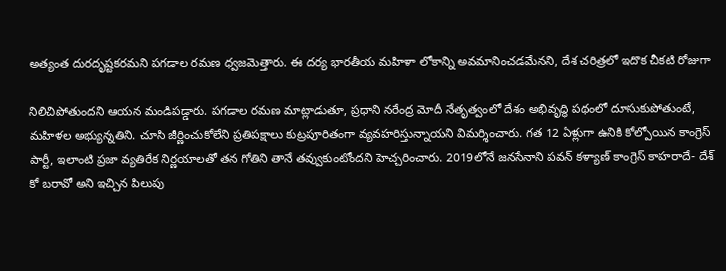అత్యంత దురదృష్టకరమని పగడాల రమణ ధ్వజమెత్తారు. ఈ దర్య భారతీయ మహిళా లోకాన్ని అవమానించడమేనని, దేశ చరిత్రలో ఇదొక చీకటి రోజుగా

నిలిచిపోతుందని ఆయన మండిపడ్డారు. పగడాల రమణ మాట్లాడుతూ, ప్రధాని నరేంద్ర మోదీ నేతృత్వంలో దేశం అభివృద్ధి పథంలో దూసుకుపోతుంటే, మహిళల అభ్యున్నతిని. చూసి జీర్ణించుకోలేని ప్రతిపక్షాలు కుట్రపూరితంగా వ్యవహరిస్తున్నాయని విమర్శించారు. గత 12 ఏళ్లుగా ఉనికి కోల్పోయిన కాంగ్రెస్ పార్టీ, ఇలాంటి ప్రజా వ్యతిరేక నిర్ణయాలతో తన గోతిని తానే తవ్వుకుంటోందని హెచ్చరించారు. 2019లోనే జనసేనాని పవన్ కళ్యాణ్ కాంగ్రెస్ కాహరాదే- దేశ్ కో బరావో అని ఇచ్చిన పిలుపు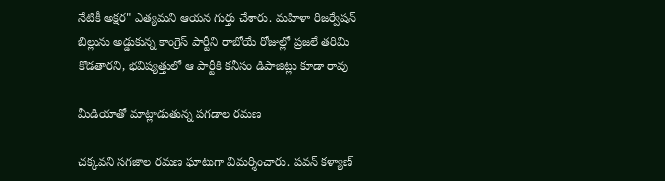నేటికీ అక్షర" ఎత్యమని ఆయన గుర్తు చేశారు. మహిళా రిజర్వేషన్ బిల్లును అడ్డుకున్న కాంగ్రెస్ పార్టీని రాబోయే రోజుల్లో ప్రజలే తరిమి కొడతారని, భవిష్యత్తులో ఆ పార్టీకి కనీసం డిపాజిట్లు కూడా రావు

మీడియాతో మాట్లాడుతున్న పగడాల రమణ

చక్కవని సగజాల రమణ ఘాటుగా విమర్శించారు. పవన్ కళ్యాణ్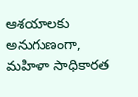ఆశయాలకు అనుగుణంగా, మహిళా సాధికారత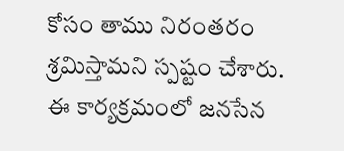కోసం తాము నిరంతరం శ్రమిస్తామని స్పష్టం చేశారు. ఈ కార్యక్రమంలో జనసేన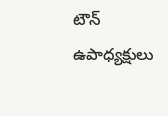టౌన్ ఉపాధ్యక్షులు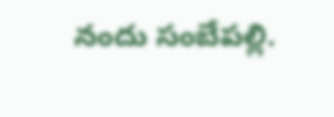నందు సంబేపల్లి.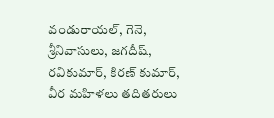వండురాయల్, గెనె, శ్రీనివాసులు, జగదీష్, రవికుమార్, కిరణ్ కుమార్, వీర మహిళలు తదితరులు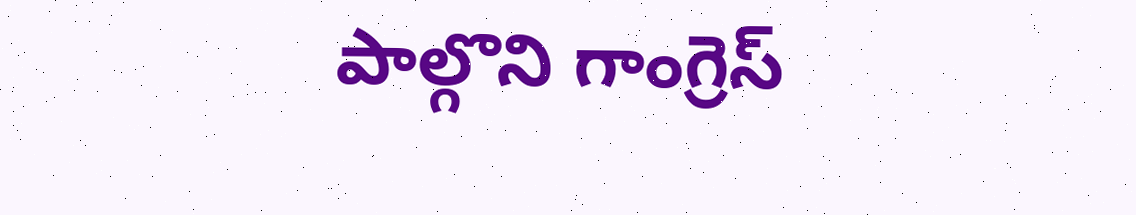పాల్గొని గాంగ్రెస్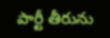పార్టీ తీరును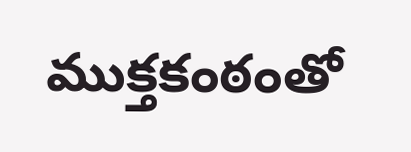ముక్తకంఠంతో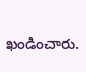ఖండించారు.